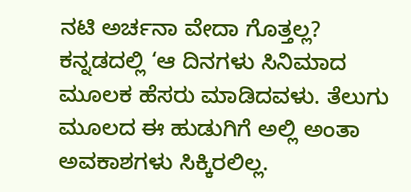ನಟಿ ಅರ್ಚನಾ ವೇದಾ ಗೊತ್ತಲ್ಲ?
ಕನ್ನಡದಲ್ಲಿ ‘ಆ ದಿನಗಳು ಸಿನಿಮಾದ ಮೂಲಕ ಹೆಸರು ಮಾಡಿದವಳು. ತೆಲುಗು ಮೂಲದ ಈ ಹುಡುಗಿಗೆ ಅಲ್ಲಿ ಅಂತಾ ಅವಕಾಶಗಳು ಸಿಕ್ಕಿರಲಿಲ್ಲ.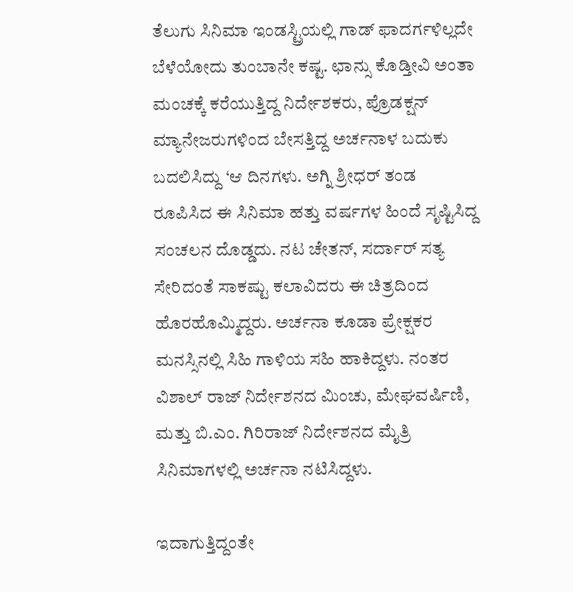ತೆಲುಗು ಸಿನಿಮಾ ಇಂಡಸ್ಟ್ರಿಯಲ್ಲಿ ಗಾಡ್ ಫಾದರ್ಗಳಿಲ್ಲದೇ ಬೆಳೆಯೋದು ತುಂಬಾನೇ ಕಷ್ಟ. ಛಾನ್ಸು ಕೊಡ್ತೀವಿ ಅಂತಾ ಮಂಚಕ್ಕೆ ಕರೆಯುತ್ತಿದ್ದ ನಿರ್ದೇಶಕರು, ಪ್ರೊಡಕ್ಷನ್ ಮ್ಯಾನೇಜರುಗಳಿಂದ ಬೇಸತ್ತಿದ್ದ ಅರ್ಚನಾಳ ಬದುಕು ಬದಲಿಸಿದ್ದು ‘ಆ ದಿನಗಳು. ಅಗ್ನಿ ಶ್ರೀಧರ್ ತಂಡ ರೂಪಿಸಿದ ಈ ಸಿನಿಮಾ ಹತ್ತು ವರ್ಷಗಳ ಹಿಂದೆ ಸೃಷ್ಟಿಸಿದ್ದ ಸಂಚಲನ ದೊಡ್ಡದು. ನಟ ಚೇತನ್, ಸರ್ದಾರ್ ಸತ್ಯ ಸೇರಿದಂತೆ ಸಾಕಷ್ಟು ಕಲಾವಿದರು ಈ ಚಿತ್ರದಿಂದ ಹೊರಹೊಮ್ಮಿದ್ದರು. ಅರ್ಚನಾ ಕೂಡಾ ಪ್ರೇಕ್ಷಕರ ಮನಸ್ಸಿನಲ್ಲಿ ಸಿಹಿ ಗಾಳಿಯ ಸಹಿ ಹಾಕಿದ್ದಳು. ನಂತರ ವಿಶಾಲ್ ರಾಜ್ ನಿರ್ದೇಶನದ ಮಿಂಚು, ಮೇಘವರ್ಷಿಣಿ, ಮತ್ತು ಬಿ.ಎಂ. ಗಿರಿರಾಜ್ ನಿರ್ದೇಶನದ ಮೈತ್ರಿ ಸಿನಿಮಾಗಳಲ್ಲಿ ಅರ್ಚನಾ ನಟಿಸಿದ್ದಳು.

ಇದಾಗುತ್ತಿದ್ದಂತೇ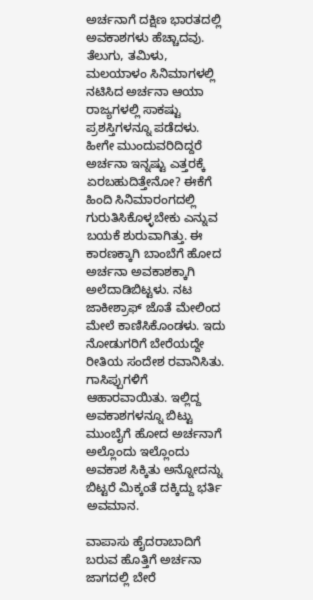ಅರ್ಚನಾಗೆ ದಕ್ಷಿಣ ಭಾರತದಲ್ಲಿ ಅವಕಾಶಗಳು ಹೆಚ್ಚಾದವು. ತೆಲುಗು, ತಮಿಳು, ಮಲಯಾಳಂ ಸಿನಿಮಾಗಳಲ್ಲಿ ನಟಿಸಿದ ಅರ್ಚನಾ ಆಯಾ ರಾಜ್ಯಗಳಲ್ಲಿ ಸಾಕಷ್ಟು ಪ್ರಶಸ್ತಿಗಳನ್ನೂ ಪಡೆದಳು. ಹೀಗೇ ಮುಂದುವರಿದಿದ್ದರೆ ಅರ್ಚನಾ ಇನ್ನಷ್ಟು ಎತ್ತರಕ್ಕೆ ಏರಬಹುದಿತ್ತೇನೋ? ಈಕೆಗೆ ಹಿಂದಿ ಸಿನಿಮಾರಂಗದಲ್ಲಿ ಗುರುತಿಸಿಕೊಳ್ಳಬೇಕು ಎನ್ನುವ ಬಯಕೆ ಶುರುವಾಗಿತ್ತು. ಈ ಕಾರಣಕ್ಕಾಗಿ ಬಾಂಬೆಗೆ ಹೋದ ಅರ್ಚನಾ ಅವಕಾಶಕ್ಕಾಗಿ ಅಲೆದಾಡಿಬಿಟ್ಟಳು. ನಟ ಜಾಕೀಶ್ರಾಫ್ ಜೊತೆ ಮೇಲಿಂದ ಮೇಲೆ ಕಾಣಿಸಿಕೊಂಡಳು. ಇದು ನೋಡುಗರಿಗೆ ಬೇರೆಯದ್ದೇ ರೀತಿಯ ಸಂದೇಶ ರವಾನಿಸಿತು. ಗಾಸಿಪ್ಪುಗಳಿಗೆ ಆಹಾರವಾಯಿತು. ಇಲ್ಲಿದ್ದ ಅವಕಾಶಗಳನ್ನೂ ಬಿಟ್ಟು ಮುಂಬೈಗೆ ಹೋದ ಅರ್ಚನಾಗೆ ಅಲ್ಲೊಂದು ಇಲ್ಲೊಂದು ಅವಕಾಶ ಸಿಕ್ಕಿತು ಅನ್ನೋದನ್ನು ಬಿಟ್ಟರೆ ಮಿಕ್ಕಂತೆ ದಕ್ಕಿದ್ದು ಭರ್ತಿ ಅವಮಾನ.

ವಾಪಾಸು ಹೈದರಾಬಾದಿಗೆ ಬರುವ ಹೊತ್ತಿಗೆ ಅರ್ಚನಾ ಜಾಗದಲ್ಲಿ ಬೇರೆ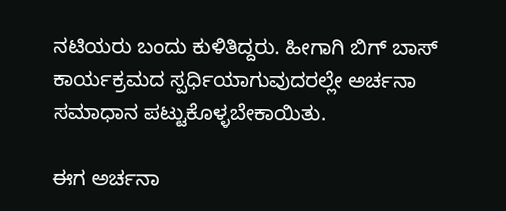ನಟಿಯರು ಬಂದು ಕುಳಿತಿದ್ದರು. ಹೀಗಾಗಿ ಬಿಗ್ ಬಾಸ್ ಕಾರ್ಯಕ್ರಮದ ಸ್ಪರ್ಧಿಯಾಗುವುದರಲ್ಲೇ ಅರ್ಚನಾ ಸಮಾಧಾನ ಪಟ್ಟುಕೊಳ್ಳಬೇಕಾಯಿತು.

ಈಗ ಅರ್ಚನಾ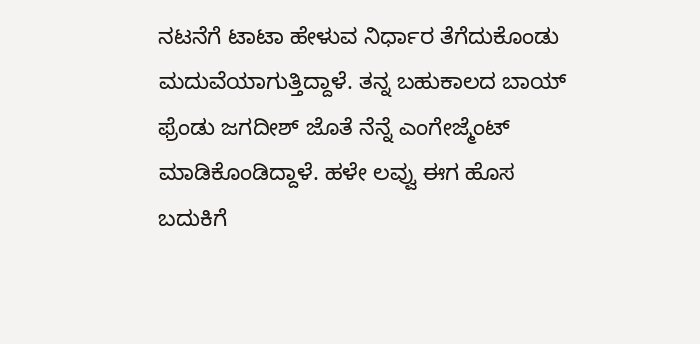ನಟನೆಗೆ ಟಾಟಾ ಹೇಳುವ ನಿರ್ಧಾರ ತೆಗೆದುಕೊಂಡು ಮದುವೆಯಾಗುತ್ತಿದ್ದಾಳೆ. ತನ್ನ ಬಹುಕಾಲದ ಬಾಯ್ ಫ್ರೆಂಡು ಜಗದೀಶ್ ಜೊತೆ ನೆನ್ನೆ ಎಂಗೇಜ್ಮೆಂಟ್ ಮಾಡಿಕೊಂಡಿದ್ದಾಳೆ. ಹಳೇ ಲವ್ವು ಈಗ ಹೊಸ ಬದುಕಿಗೆ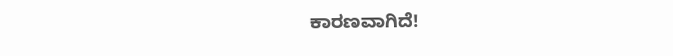ಕಾರಣವಾಗಿದೆ!